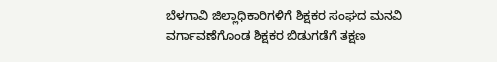ಬೆಳಗಾವಿ ಜಿಲ್ಲಾಧಿಕಾರಿಗಳಿಗೆ ಶಿಕ್ಷಕರ ಸಂಘದ ಮನವಿ
ವರ್ಗಾವಣೆಗೊಂಡ ಶಿಕ್ಷಕರ ಬಿಡುಗಡೆಗೆ ತಕ್ಷಣ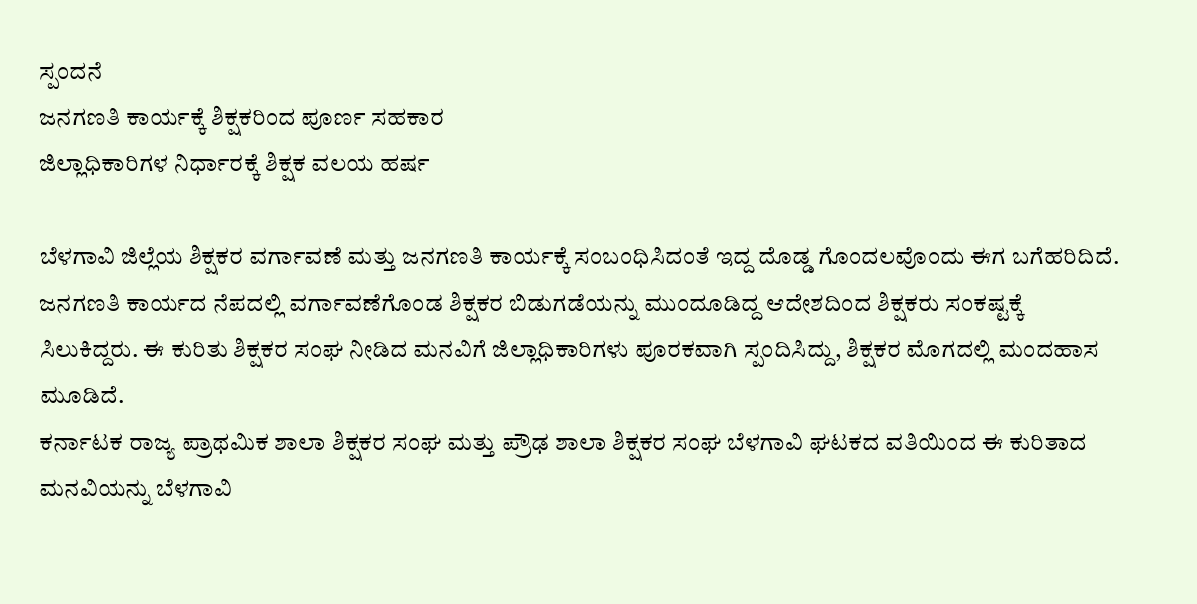ಸ್ಪಂದನೆ
ಜನಗಣತಿ ಕಾರ್ಯಕ್ಕೆ ಶಿಕ್ಷಕರಿಂದ ಪೂರ್ಣ ಸಹಕಾರ
ಜಿಲ್ಲಾಧಿಕಾರಿಗಳ ನಿರ್ಧಾರಕ್ಕೆ ಶಿಕ್ಷಕ ವಲಯ ಹರ್ಷ

ಬೆಳಗಾವಿ ಜಿಲ್ಲೆಯ ಶಿಕ್ಷಕರ ವರ್ಗಾವಣೆ ಮತ್ತು ಜನಗಣತಿ ಕಾರ್ಯಕ್ಕೆ ಸಂಬಂಧಿಸಿದಂತೆ ಇದ್ದ ದೊಡ್ಡ ಗೊಂದಲವೊಂದು ಈಗ ಬಗೆಹರಿದಿದೆ. ಜನಗಣತಿ ಕಾರ್ಯದ ನೆಪದಲ್ಲಿ ವರ್ಗಾವಣೆಗೊಂಡ ಶಿಕ್ಷಕರ ಬಿಡುಗಡೆಯನ್ನು ಮುಂದೂಡಿದ್ದ ಆದೇಶದಿಂದ ಶಿಕ್ಷಕರು ಸಂಕಷ್ಟಕ್ಕೆ ಸಿಲುಕಿದ್ದರು. ಈ ಕುರಿತು ಶಿಕ್ಷಕರ ಸಂಘ ನೀಡಿದ ಮನವಿಗೆ ಜಿಲ್ಲಾಧಿಕಾರಿಗಳು ಪೂರಕವಾಗಿ ಸ್ಪಂದಿಸಿದ್ದು, ಶಿಕ್ಷಕರ ಮೊಗದಲ್ಲಿ ಮಂದಹಾಸ ಮೂಡಿದೆ.
ಕರ್ನಾಟಕ ರಾಜ್ಯ ಪ್ರಾಥಮಿಕ ಶಾಲಾ ಶಿಕ್ಷಕರ ಸಂಘ ಮತ್ತು ಪ್ರೌಢ ಶಾಲಾ ಶಿಕ್ಷಕರ ಸಂಘ ಬೆಳಗಾವಿ ಘಟಕದ ವತಿಯಿಂದ ಈ ಕುರಿತಾದ ಮನವಿಯನ್ನು ಬೆಳಗಾವಿ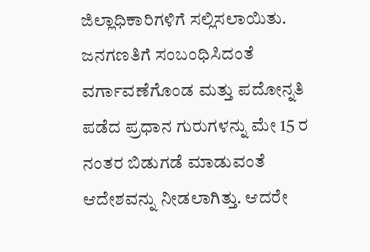ಜಿಲ್ಲಾಧಿಕಾರಿಗಳಿಗೆ ಸಲ್ಲಿಸಲಾಯಿತು.
ಜನಗಣತಿಗೆ ಸಂಬಂಧಿಸಿದಂತೆ ವರ್ಗಾವಣೆಗೊಂಡ ಮತ್ತು ಪದೋನ್ನತಿ ಪಡೆದ ಪ್ರಧಾನ ಗುರುಗಳನ್ನು ಮೇ 15 ರ ನಂತರ ಬಿಡುಗಡೆ ಮಾಡುವಂತೆ ಆದೇಶವನ್ನು ನೀಡಲಾಗಿತ್ತು. ಆದರೇ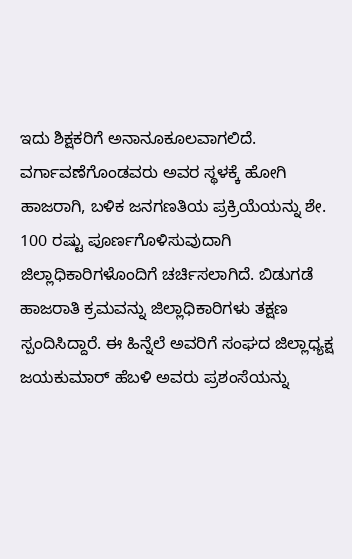ಇದು ಶಿಕ್ಷಕರಿಗೆ ಅನಾನೂಕೂಲವಾಗಲಿದೆ. ವರ್ಗಾವಣೆಗೊಂಡವರು ಅವರ ಸ್ಥಳಕ್ಕೆ ಹೋಗಿ ಹಾಜರಾಗಿ, ಬಳಿಕ ಜನಗಣತಿಯ ಪ್ರಕ್ರಿಯೆಯನ್ನು ಶೇ. 100 ರಷ್ಟು ಪೂರ್ಣಗೊಳಿಸುವುದಾಗಿ ಜಿಲ್ಲಾಧಿಕಾರಿಗಳೊಂದಿಗೆ ಚರ್ಚಿಸಲಾಗಿದೆ. ಬಿಡುಗಡೆ ಹಾಜರಾತಿ ಕ್ರಮವನ್ನು ಜಿಲ್ಲಾಧಿಕಾರಿಗಳು ತಕ್ಷಣ ಸ್ಪಂದಿಸಿದ್ದಾರೆ. ಈ ಹಿನ್ನೆಲೆ ಅವರಿಗೆ ಸಂಘದ ಜಿಲ್ಲಾಧ್ಯಕ್ಷ ಜಯಕುಮಾರ್ ಹೆಬಳಿ ಅವರು ಪ್ರಶಂಸೆಯನ್ನು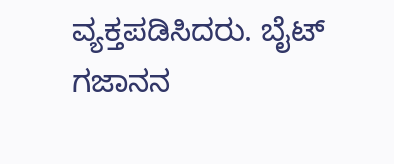ವ್ಯಕ್ತಪಡಿಸಿದರು. ಬೈಟ್
ಗಜಾನನ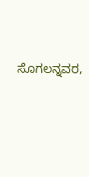ಸೊಗಲನ್ನವರ,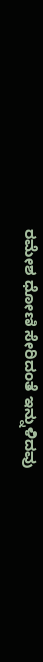ರಮೇಶ ಧೋಣಿ ಸೇರಿದಂತೆ ಇನ್ನುಳಿದವು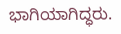ಭಾಗಿಯಾಗಿದ್ಧರು.